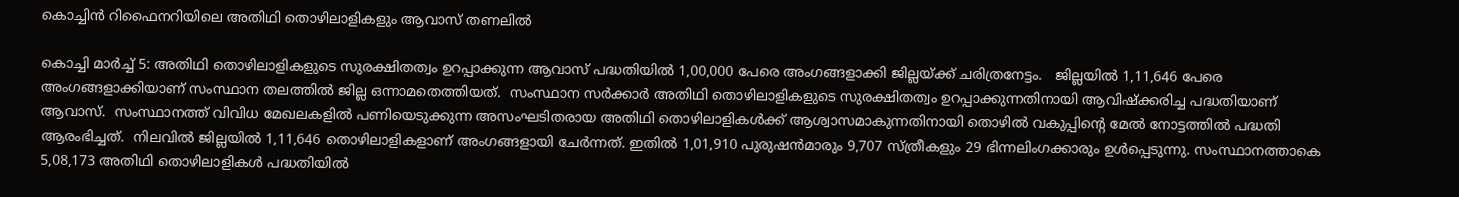കൊച്ചിന്‍ റിഫൈനറിയിലെ അതിഥി തൊഴിലാളികളും ആവാസ് തണലില്‍

കൊച്ചി മാർച്ച് 5: അതിഥി തൊഴിലാളികളുടെ സുരക്ഷിതത്വം ഉറപ്പാക്കുന്ന ആവാസ് പദ്ധതിയില്‍ 1,00,000 പേരെ അംഗങ്ങളാക്കി ജില്ലയ്ക്ക് ചരിത്രനേട്ടം.   ജില്ലയില്‍ 1,11,646 പേരെ അംഗങ്ങളാക്കിയാണ് സംസ്ഥാന തലത്തില്‍ ജില്ല ഒന്നാമതെത്തിയത്.  സംസ്ഥാന സര്‍ക്കാര്‍ അതിഥി തൊഴിലാളികളുടെ സുരക്ഷിതത്വം ഉറപ്പാക്കുന്നതിനായി ആവിഷ്‌ക്കരിച്ച പദ്ധതിയാണ് ആവാസ്.  സംസ്ഥാനത്ത് വിവിധ മേഖലകളില്‍ പണിയെടുക്കുന്ന അസംഘടിതരായ അതിഥി തൊഴിലാളികള്‍ക്ക് ആശ്വാസമാകുന്നതിനായി തൊഴില്‍ വകുപ്പിന്റെ മേല്‍ നോട്ടത്തില്‍ പദ്ധതി ആരംഭിച്ചത്.  നിലവില്‍ ജില്ലയില്‍ 1,11,646 തൊഴിലാളികളാണ് അംഗങ്ങളായി ചേര്‍ന്നത്. ഇതില്‍ 1,01,910 പുരുഷന്‍മാരും 9,707 സ്ത്രീകളും 29 ഭിന്നലിംഗക്കാരും ഉള്‍പ്പെടുന്നു. സംസ്ഥാനത്താകെ  5,08,173 അതിഥി തൊഴിലാളികള്‍ പദ്ധതിയില്‍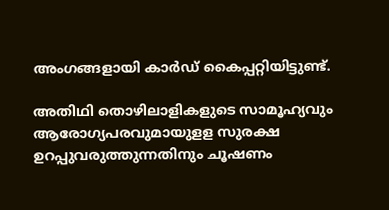അംഗങ്ങളായി കാര്‍ഡ് കൈപ്പറ്റിയിട്ടുണ്ട്.

അതിഥി തൊഴിലാളികളുടെ സാമൂഹ്യവും ആരോഗ്യപരവുമായുളള സുരക്ഷ ഉറപ്പുവരുത്തുന്നതിനും ചൂഷണം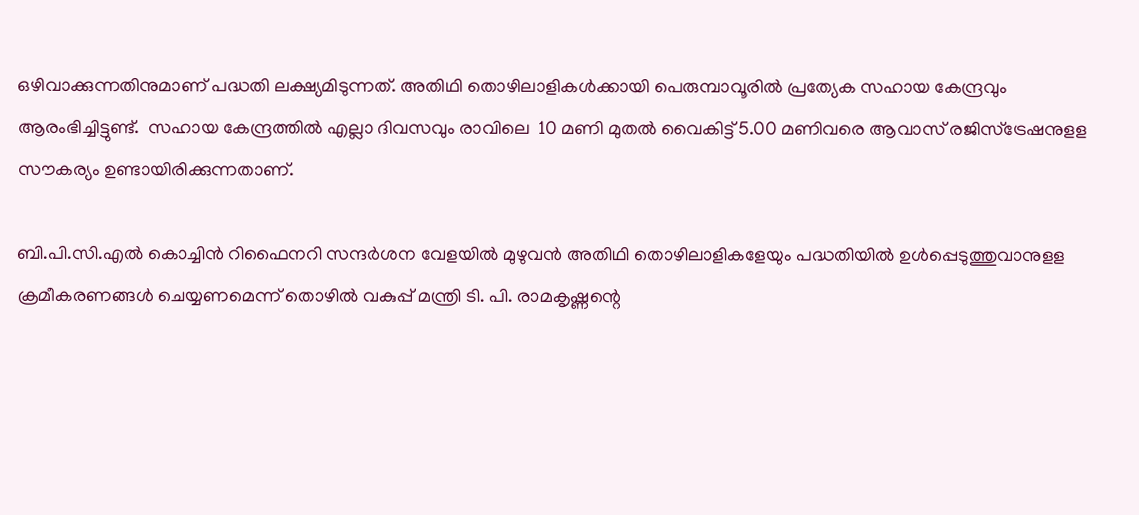ഒഴിവാക്കുന്നതിനുമാണ് പദ്ധതി ലക്ഷ്യമിടുന്നത്. അതിഥി തൊഴിലാളികള്‍ക്കായി പെരുമ്പാവൂരില്‍ പ്രത്യേക സഹായ കേന്ദ്രവും ആരംഭിച്ചിട്ടുണ്ട്.  സഹായ കേന്ദ്രത്തില്‍ എല്ലാ ദിവസവും രാവിലെ  10 മണി മുതല്‍ വൈകിട്ട് 5.00 മണിവരെ ആവാസ് രജിസ്‌ട്രേഷനുളള സൗകര്യം ഉണ്ടായിരിക്കുന്നതാണ്.

ബി.പി.സി.എല്‍ കൊച്ചിന്‍ റിഫൈനറി സന്ദര്‍ശന വേളയില്‍ മുഴുവന്‍ അതിഥി തൊഴിലാളികളേയും പദ്ധതിയില്‍ ഉള്‍പ്പെടുത്തുവാനുളള ക്രമീകരണങ്ങള്‍ ചെയ്യണമെന്ന് തൊഴില്‍ വകുപ്പ് മന്ത്രി ടി. പി. രാമകൃഷ്ണന്റെ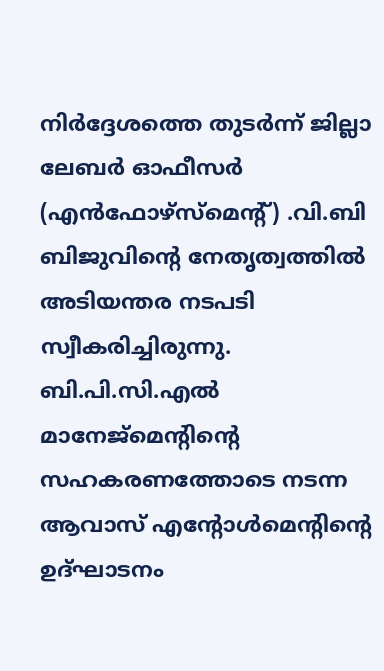നിര്‍ദ്ദേശത്തെ തുടര്‍ന്ന് ജില്ലാ ലേബര്‍ ഓഫീസര്‍ (എന്‍ഫോഴ്‌സ്‌മെന്റ്) .വി.ബി ബിജുവിന്റെ നേതൃത്വത്തില്‍ അടിയന്തര നടപടി സ്വീകരിച്ചിരുന്നു. ബി.പി.സി.എല്‍ മാനേജ്‌മെന്റിന്റെ സഹകരണത്തോടെ നടന്ന ആവാസ് എന്റോള്‍മെന്റിന്റെ ഉദ്ഘാടനം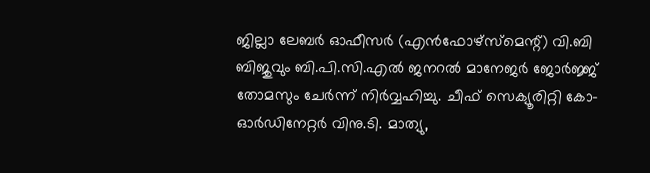ജില്ലാ ലേബര്‍ ഓഫീസര്‍ (എന്‍ഫോഴ്‌സ്‌മെന്റ്) വി.ബി ബിജുവും ബി.പി.സി.എല്‍ ജനറല്‍ മാനേജര്‍ ജോര്‍ജ്ജ് തോമസും ചേര്‍ന്ന് നിര്‍വ്വഹിച്ചു. ചീഫ് സെക്യൂരിറ്റി കോ- ഓര്‍ഡിനേറ്റര്‍ വിനു.ടി. മാത്യു,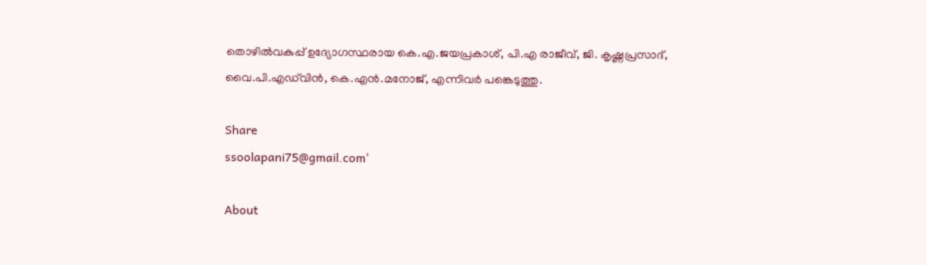തൊഴില്‍വകുപ്പ് ഉദ്യോഗസ്ഥരായ കെ.എ.ജയപ്രകാശ്, പി.എ രാജീവ്, ജി. കൃഷ്ണപ്രസാദ്, വൈ.പി.എഡ്‌വിന്‍, കെ.എന്‍.മനോജ്, എന്നിവര്‍ പങ്കെടുത്തു.

Share
ssoolapani75@gmail.com'

About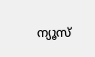ന്യൂസ്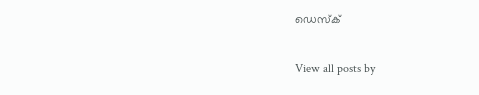ഡെസ്ക്

View all posts by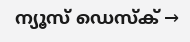ന്യൂസ് ഡെസ്ക് →